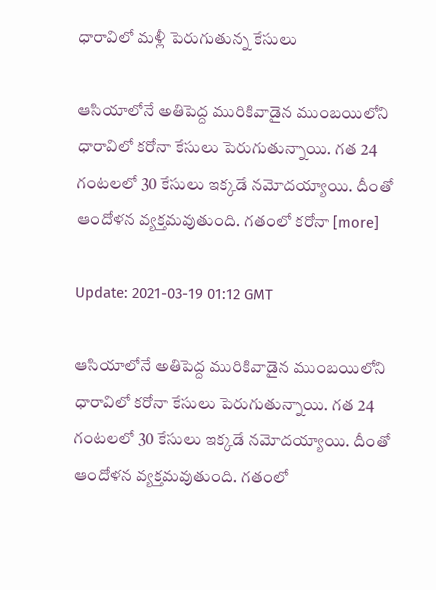ధారావిలో మళ్లీ పెరుగుతున్న కేసులు

ఆసియాలోనే అతిపెద్ద మురికివాడైన ముంబయిలోని ధారావిలో కరోనా కేసులు పెరుగుతున్నాయి. గత 24 గంటలలో 30 కేసులు ఇక్కడే నమోదయ్యాయి. దీంతో ఆందోళన వ్యక్తమవుతుంది. గతంలో కరోనా [more]

Update: 2021-03-19 01:12 GMT

ఆసియాలోనే అతిపెద్ద మురికివాడైన ముంబయిలోని ధారావిలో కరోనా కేసులు పెరుగుతున్నాయి. గత 24 గంటలలో 30 కేసులు ఇక్కడే నమోదయ్యాయి. దీంతో ఆందోళన వ్యక్తమవుతుంది. గతంలో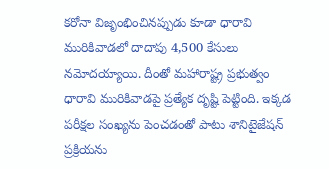కరోనా విజృంభించినప్పుడు కూడా ధారావి మురికివాడలో దాదాపు 4,500 కేసులు నమోదయ్యాయి. దీంతో మహారాష్ట్ర ప్రభుత్వం ధారావి మురికివాడపై ప్రత్యేక దృష్టి పెట్టింది. ఇక్కడ పరీక్షల సంఖ్యను పెంచడంతో పాటు శానిటైజేషన్ ప్రక్రియను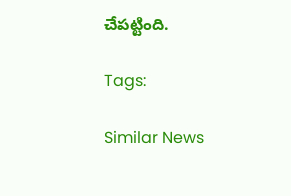చేపట్టింది.

Tags:

Similar News